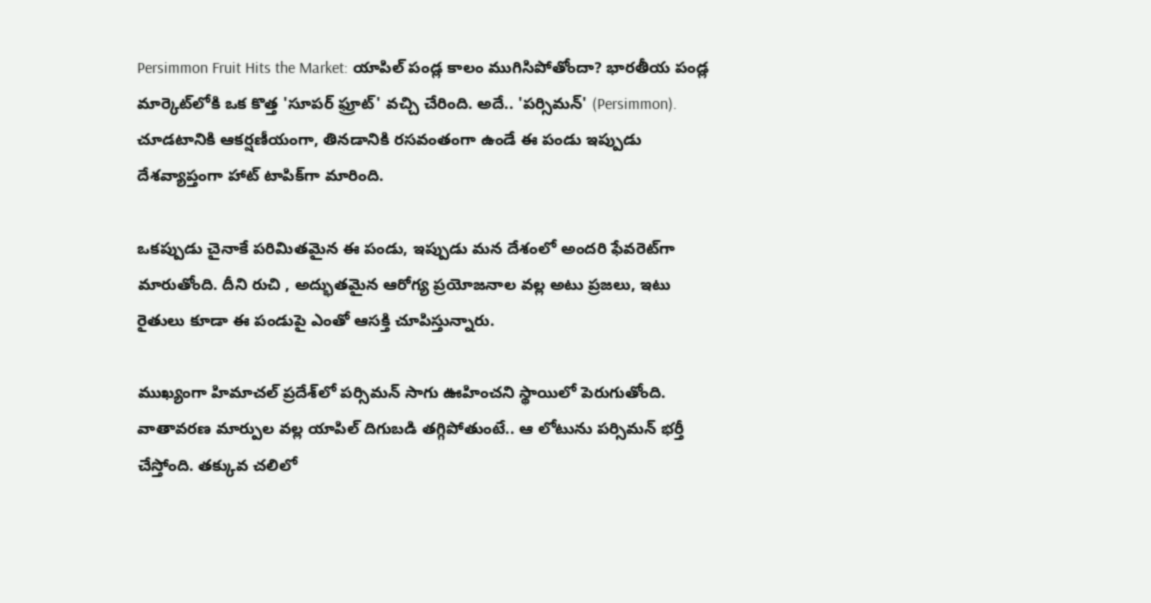Persimmon Fruit Hits the Market: యాపిల్ పండ్ల కాలం ముగిసిపోతోందా? భారతీయ పండ్ల మార్కెట్‌లోకి ఒక కొత్త 'సూపర్ ఫ్రూట్' వచ్చి చేరింది. అదే.. 'పర్సిమన్' (Persimmon). చూడటానికి ఆకర్షణీయంగా, తినడానికి రసవంతంగా ఉండే ఈ పండు ఇప్పుడు దేశవ్యాప్తంగా హాట్ టాపిక్‌గా మారింది.

ఒకప్పుడు చైనాకే పరిమితమైన ఈ పండు, ఇప్పుడు మన దేశంలో అందరి ఫేవరెట్‌గా మారుతోంది. దీని రుచి , అద్భుతమైన ఆరోగ్య ప్రయోజనాల వల్ల అటు ప్రజలు, ఇటు రైతులు కూడా ఈ పండుపై ఎంతో ఆసక్తి చూపిస్తున్నారు.

ముఖ్యంగా హిమాచల్ ప్రదేశ్‌లో పర్సిమన్ సాగు ఊహించని స్థాయిలో పెరుగుతోంది. వాతావరణ మార్పుల వల్ల యాపిల్ దిగుబడి తగ్గిపోతుంటే.. ఆ లోటును పర్సిమన్ భర్తీ చేస్తోంది. తక్కువ చలిలో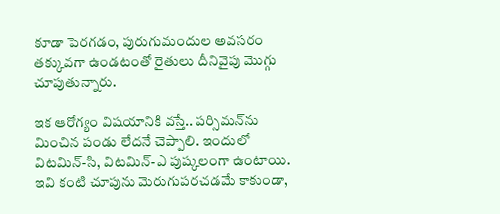కూడా పెరగడం, పురుగుమందుల అవసరం తక్కువగా ఉండటంతో రైతులు దీనివైపు మొగ్గు చూపుతున్నారు.

ఇక ఆరోగ్యం విషయానికి వస్తే.. పర్సిమన్‌ను మించిన పండు లేదనే చెప్పాలి. ఇందులో విటమిన్-సి, విటమిన్-ఎ పుష్కలంగా ఉంటాయి. ఇవి కంటి చూపును మెరుగుపరచడమే కాకుండా,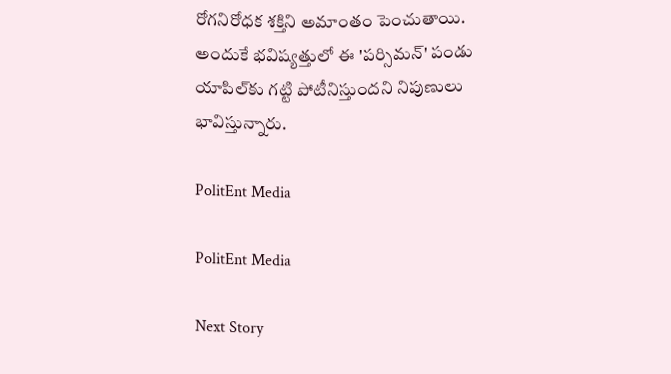రోగనిరోధక శక్తిని అమాంతం పెంచుతాయి. అందుకే భవిష్యత్తులో ఈ 'పర్సిమన్' పండు యాపిల్‌కు గట్టి పోటీనిస్తుందని నిపుణులు భావిస్తున్నారు.

PolitEnt Media

PolitEnt Media

Next Story